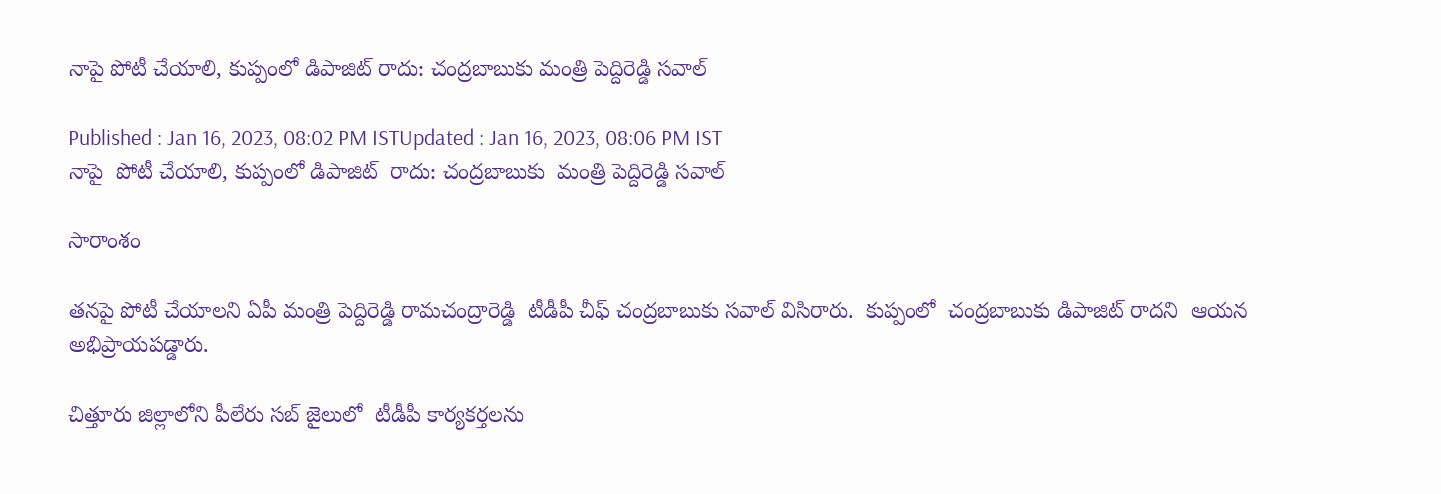నాపై పోటీ చేయాలి, కుప్పంలో డిపాజిట్ రాదు: చంద్రబాబుకు మంత్రి పెద్దిరెడ్డి సవాల్

Published : Jan 16, 2023, 08:02 PM ISTUpdated : Jan 16, 2023, 08:06 PM IST
నాపై  పోటీ చేయాలి, కుప్పంలో డిపాజిట్  రాదు: చంద్రబాబుకు  మంత్రి పెద్దిరెడ్డి సవాల్

సారాంశం

తనపై పోటీ చేయాలని ఏపీ మంత్రి పెద్దిరెడ్డి రామచంద్రారెడ్డి  టీడీపీ చీఫ్ చంద్రబాబుకు సవాల్ విసిరారు.  కుప్పంలో  చంద్రబాబుకు డిపాజిట్ రాదని  ఆయన  అభిప్రాయపడ్డారు.

చిత్తూరు జిల్లాలోని పీలేరు సబ్ జైలులో  టీడీపీ కార్యకర్తలను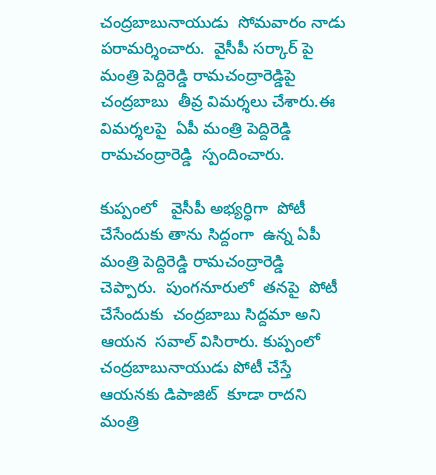చంద్రబాబునాయుడు  సోమవారం నాడు పరామర్శించారు.  వైసీపీ సర్కార్ పై  మంత్రి పెద్దిరెడ్డి రామచంద్రారెడ్డిపై చంద్రబాబు  తీవ్ర విమర్శలు చేశారు.ఈ విమర్శలపై  ఏపీ మంత్రి పెద్దిరెడ్డి రామచంద్రారెడ్డి  స్పందించారు.

కుప్పంలో   వైసీపీ అభ్యర్ధిగా  పోటీ చేసేందుకు తాను సిద్దంగా  ఉన్న ఏపీ మంత్రి పెద్దిరెడ్డి రామచంద్రారెడ్డి  చెప్పారు.  పుంగనూరులో  తనపై  పోటీ చేసేందుకు  చంద్రబాబు సిద్దమా అని  ఆయన  సవాల్ విసిరారు. కుప్పంలో  చంద్రబాబునాయుడు పోటీ చేస్తే ఆయనకు డిపాజిట్  కూడా రాదని  మంత్రి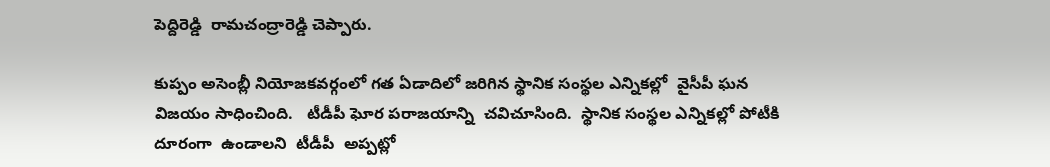పెద్దిరెడ్డి  రామచంద్రారెడ్డి చెప్పారు.

కుప్పం అసెంబ్లీ నియోజకవర్గంలో గత ఏడాదిలో జరిగిన స్థానిక సంస్థల ఎన్నికల్లో  వైసీపీ ఘన విజయం సాధించింది.   టీడీపీ ఘోర పరాజయాన్ని  చవిచూసింది.  స్థానిక సంస్థల ఎన్నికల్లో పోటీకి దూరంగా  ఉండాలని  టీడీపీ  అప్పట్లో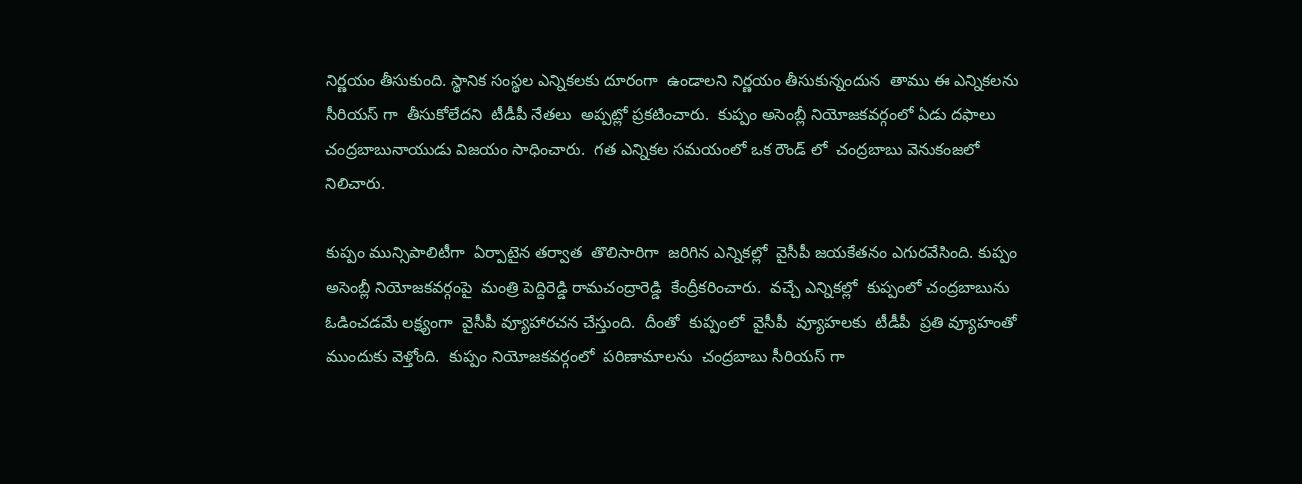నిర్ణయం తీసుకుంది. స్థానిక సంస్థల ఎన్నికలకు దూరంగా  ఉండాలని నిర్ణయం తీసుకున్నందున  తాము ఈ ఎన్నికలను సీరియస్ గా  తీసుకోలేదని  టీడీపీ నేతలు  అప్పట్లో ప్రకటించారు.  కుప్పం అసెంబ్లీ నియోజకవర్గంలో ఏడు దఫాలు చంద్రబాబునాయుడు విజయం సాధించారు.  గత ఎన్నికల సమయంలో ఒక రౌండ్ లో  చంద్రబాబు వెనుకంజలో   నిలిచారు.

కుప్పం మున్సిపాలిటీగా  ఏర్పాటైన తర్వాత  తొలిసారిగా  జరిగిన ఎన్నికల్లో  వైసీపీ జయకేతనం ఎగురవేసింది. కుప్పం అసెంబ్లీ నియోజకవర్గంపై  మంత్రి పెద్దిరెడ్డి రామచంద్రారెడ్డి  కేంద్రీకరించారు.  వచ్చే ఎన్నికల్లో  కుప్పంలో చంద్రబాబును ఓడించడమే లక్ష్యంగా  వైసీపీ వ్యూహారచన చేస్తుంది.  దీంతో  కుప్పంలో  వైసీపీ  వ్యూహలకు  టీడీపీ  ప్రతి వ్యూహంతో  ముందుకు వెళ్తోంది.  కుప్పం నియోజకవర్గంలో  పరిణామాలను  చంద్రబాబు సీరియస్ గా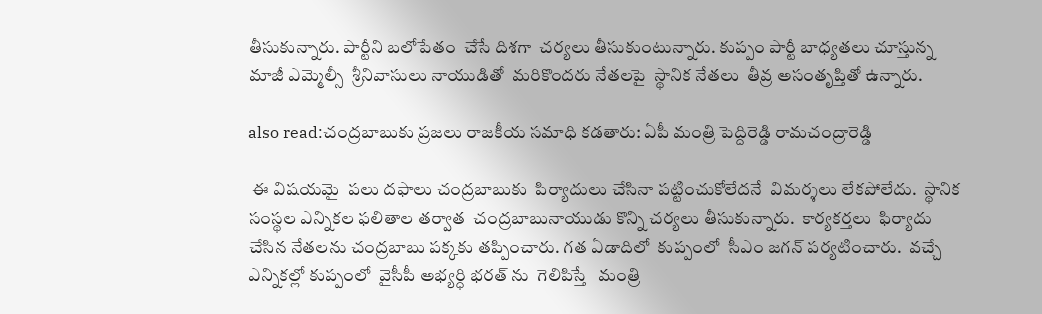తీసుకున్నారు. పార్టీని బలోపేతం  చేసే దిశగా  చర్యలు తీసుకుంటున్నారు. కుప్పం పార్టీ బాధ్యతలు చూస్తున్న మాజీ ఎమ్మెల్సీ  శ్రీనివాసులు నాయుడితో  మరికొందరు నేతలపై  స్థానిక నేతలు  తీవ్ర అసంతృప్తితో ఉన్నారు.

also read:చంద్రబాబుకు ప్రజలు రాజకీయ సమాధి కడతారు: ఏపీ మంత్రి పెద్దిరెడ్డి రామచంద్రారెడ్డి

 ఈ విషయమై  పలు దఫాలు చంద్రబాబుకు  పిర్యాదులు చేసినా పట్టించుకోలేదనే  విమర్శలు లేకపోలేదు.  స్థానిక సంస్థల ఎన్నికల ఫలితాల తర్వాత  చంద్రబాబునాయుడు కొన్ని చర్యలు తీసుకున్నారు.  కార్యకర్తలు  ఫిర్యాదు చేసిన నేతలను చంద్రబాబు పక్కకు తప్పించారు. గత ఏడాదిలో  కుప్పంలో  సీఎం జగన్ పర్యటించారు.  వచ్చే ఎన్నికల్లో కుప్పంలో  వైసీపీ అభ్యర్ధి భరత్ ను  గెలిపిస్తే   మంత్రి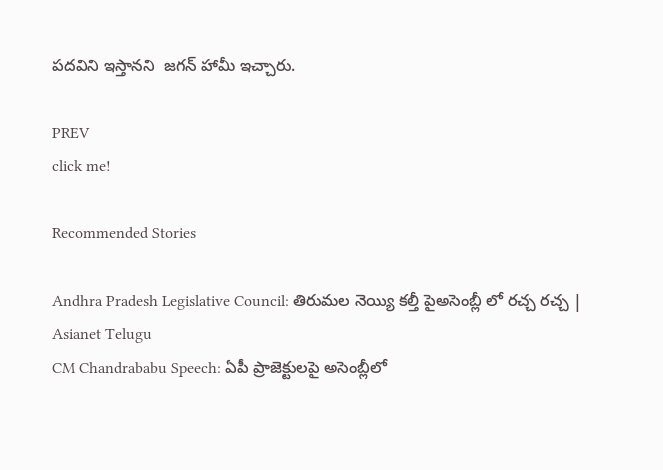పదవిని ఇస్తానని  జగన్ హామీ ఇచ్చారు.

PREV
click me!

Recommended Stories

Andhra Pradesh Legislative Council: తిరుమల నెయ్యి కల్తీ పైఅసెంబ్లీ లో రచ్చ రచ్చ | Asianet Telugu
CM Chandrababu Speech: ఏపీ ప్రాజెక్టులపై అసెంబ్లీలో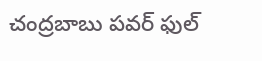చంద్రబాబు పవర్ ఫుల్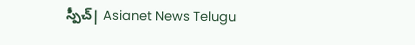స్పీచ్| Asianet News Telugu